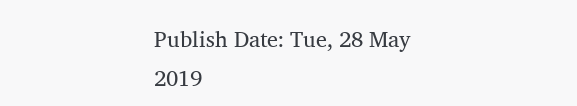Publish Date: Tue, 28 May 2019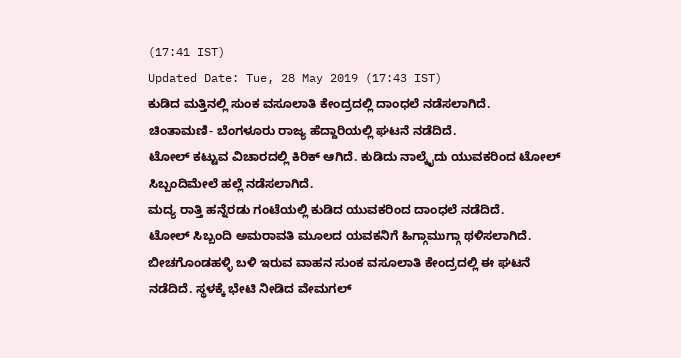(17:41 IST)
Updated Date: Tue, 28 May 2019 (17:43 IST)
ಕುಡಿದ ಮತ್ತಿನಲ್ಲಿ ಸುಂಕ ವಸೂಲಾತಿ ಕೇಂದ್ರದಲ್ಲಿ ದಾಂಧಲೆ ನಡೆಸಲಾಗಿದೆ.
ಚಿಂತಾಮಣಿ- ಬೆಂಗಳೂರು ರಾಜ್ಯ ಹೆದ್ದಾರಿಯಲ್ಲಿ ಘಟನೆ ನಡೆದಿದೆ.
ಟೋಲ್ ಕಟ್ಟುವ ವಿಚಾರದಲ್ಲಿ ಕಿರಿಕ್ ಆಗಿದೆ. ಕುಡಿದು ನಾಲ್ಕೈದು ಯುವಕರಿಂದ ಟೋಲ್ ಸಿಬ್ಬಂದಿಮೇಲೆ ಹಲ್ಲೆ ನಡೆಸಲಾಗಿದೆ.
ಮದ್ಯ ರಾತ್ತಿ ಹನ್ನೆರಡು ಗಂಟೆಯಲ್ಲಿ ಕುಡಿದ ಯುವಕರಿಂದ ದಾಂಧಲೆ ನಡೆದಿದೆ.
ಟೋಲ್ ಸಿಬ್ಬಂದಿ ಅಮರಾವತಿ ಮೂಲದ ಯವಕನಿಗೆ ಹಿಗ್ಗಾಮುಗ್ಗಾ ಥಳಿಸಲಾಗಿದೆ. ಬೀಚಗೊಂಡಹಳ್ಳಿ ಬಳಿ ಇರುವ ವಾಹನ ಸುಂಕ ವಸೂಲಾತಿ ಕೇಂದ್ರದಲ್ಲಿ ಈ ಘಟನೆ ನಡೆದಿದೆ. ಸ್ಥಳಕ್ಕೆ ಭೇಟಿ ನೀಡಿದ ವೇಮಗಲ್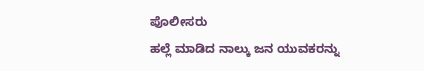ಪೊಲೀಸರು
ಹಲ್ಲೆ ಮಾಡಿದ ನಾಲ್ಕು ಜನ ಯುವಕರನ್ನು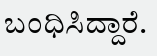ಬಂಧಿಸಿದ್ದಾರೆ.